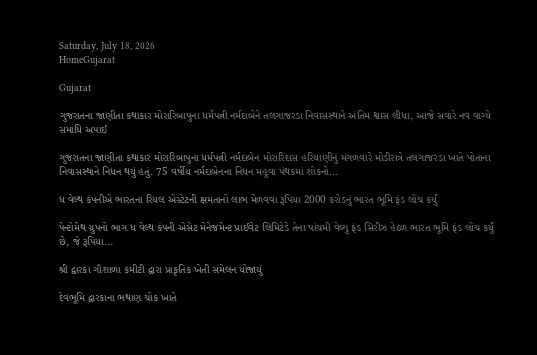Saturday, July 18, 2026
HomeGujarat

Gujarat

ગુજરાતના જાણીતા કથાકાર મોરારિબાપુના ધર્મપત્ની નર્મદાબેને તલગાજરડા નિવાસસ્થાને અંતિમ શ્વાસ લીધા, આજે સવારે નવ વાગ્યે સમાધિ અપાઈ

ગુજરાતના જાણીતા કથાકાર મોરારિબાપુના ધર્મપત્ની નર્મદાબેન મોરારિદાસ હરિયાણીનું મંગળવારે મોડીરાત્રે તલગાજરડા ખાતે પોતાના નિવાસસ્થાને નિધન થયું હતું. 75 વર્ષીય નર્મદાબેનના નિધન મહુવા પંથકમાં શોકનો...

ધ વેલ્થ કંપનીએ ભારતના રિયલ એસ્ટેટની ક્ષમતાનો લાભ મેળવવા રૂપિયા 2000 કરોડનું ભારત ભૂમિ ફંડ લોંચ કર્યું

પેન્ટોમેથ ગ્રુપનો ભાગ ધ વેલ્થ કંપની એસેટ મેનેજમેન્ટ પ્રાઈવેટ લિમિટેડે તેના પાંચમી વેલ્યુ ફંડ સિરીઝ હેઠળ ભારત ભૂમિ ફંડ લોંચ કર્યું છે, જે રૂપિયા...

શ્રી દ્વારકા ગૌશાળા કમીટી દ્વારા પ્રાકૃતિક ખેતી સંમેલન યોજાયું

દેવભૂમિ દ્વારકાના ભથાણ ચોક ખાતે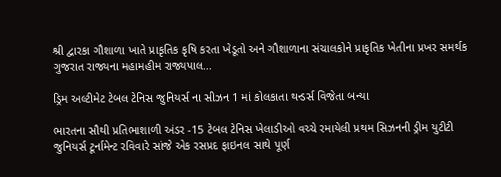શ્રી દ્વારકા ગૌશાળા ખાતે પ્રાકૃતિક કૃષિ કરતા ખેડૂતો અને ગૌશાળાના સંચાલકોને પ્રાકૃતિક ખેતીના પ્રખર સમર્થક ગુજરાત રાજ્યના મહામહીમ રાજ્યપાલ...

ડ્રિમ અલ્ટીમેટ ટેબલ ટેનિસ જુનિયર્સ ના સીઝન 1 માં કોલકાતા થન્ડર્સ વિજેતા બન્યા

ભારતના સૌથી પ્રતિભાશાળી અંડર -15 ટેબલ ટેનિસ ખેલાડીઓ વચ્ચે રમાયેલી પ્રથમ સિઝનની ડ્રીમ યુટીટી જુનિયર્સ ટૂર્નામેન્ટ રવિવારે સાંજે એક રસપ્રદ ફાઇનલ સાથે પૂર્ણ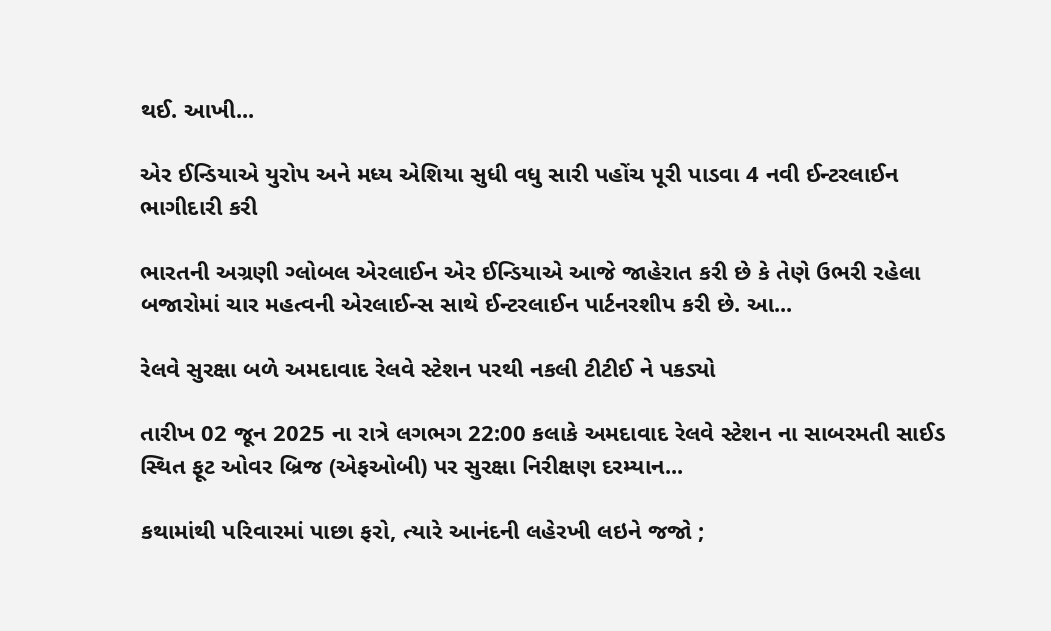થઈ. આખી...

એર ઈન્ડિયાએ યુરોપ અને મધ્ય એશિયા સુધી વધુ સારી પહોંચ પૂરી પાડવા 4 નવી ઈન્ટરલાઈન ભાગીદારી કરી

ભારતની અગ્રણી ગ્લોબલ એરલાઈન એર ઈન્ડિયાએ આજે જાહેરાત કરી છે કે તેણે ઉભરી રહેલા બજારોમાં ચાર મહત્વની એરલાઈન્સ સાથે ઈન્ટરલાઈન પાર્ટનરશીપ કરી છે. આ...

રેલવે સુરક્ષા બળે અમદાવાદ રેલવે સ્ટેશન પરથી નકલી ટીટીઈ ને પકડ્યો

તારીખ 02 જૂન 2025 ના રાત્રે લગભગ 22:00 કલાકે અમદાવાદ રેલવે સ્ટેશન ના સાબરમતી સાઈડ સ્થિત ફૂટ ઓવર બ્રિજ (એફઓબી) પર સુરક્ષા નિરીક્ષણ દરમ્યાન...

કથામાંથી પરિવારમાં પાછા ફરો, ત્યારે આનંદની લહેરખી લઇને જજો ;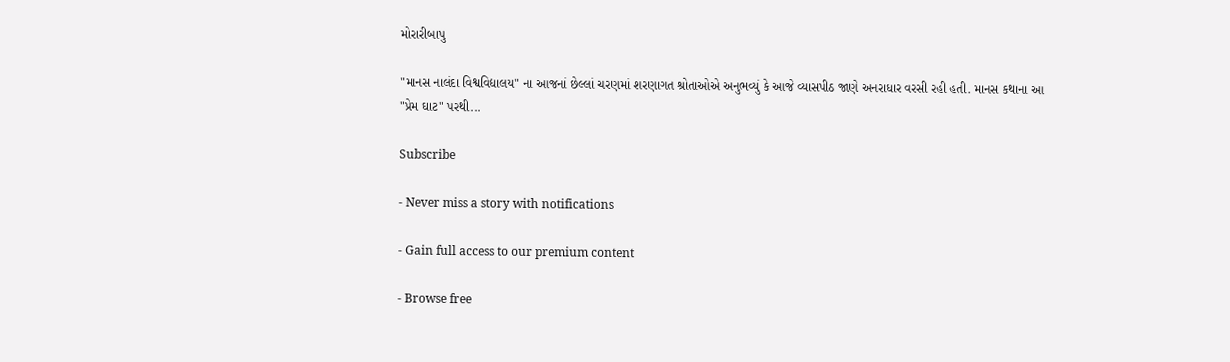મોરારીબાપુ

"માનસ નાલંદા વિશ્વવિદ્યાલય" ના આજનાં છેલ્લાં ચરણમાં શરણાગત શ્રોતાઓએ અનુભવ્યું કે આજે વ્યાસપીઠ જાણે અનરાધાર વરસી રહી હતી. માનસ કથાના આ "પ્રેમ ઘાટ" પરથી...

Subscribe

- Never miss a story with notifications

- Gain full access to our premium content

- Browse free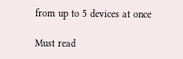from up to 5 devices at once

Must read